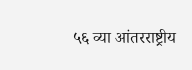५६ व्या आंतरराष्ट्रीय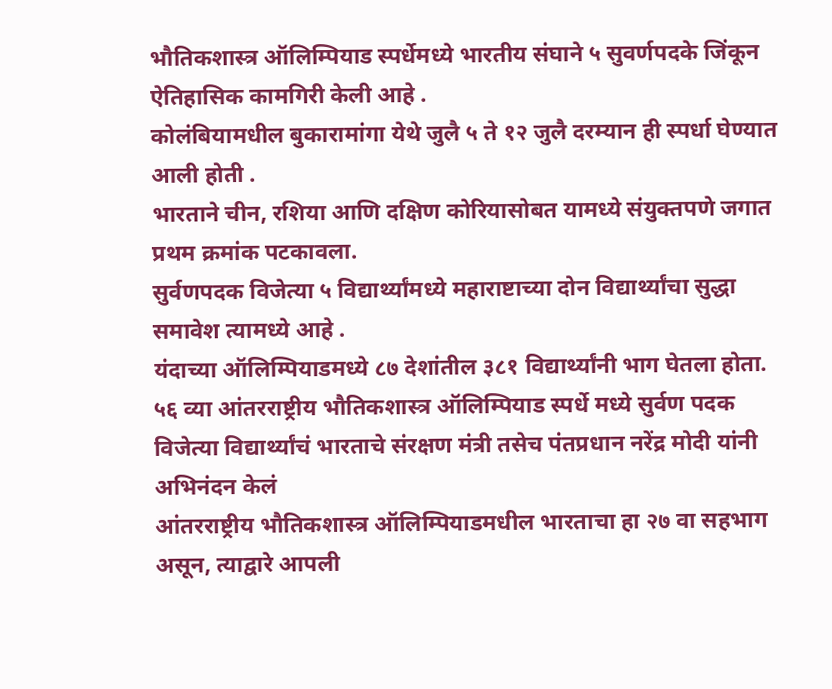भौतिकशास्त्र ऑलिम्पियाड स्पर्धेमध्ये भारतीय संघाने ५ सुवर्णपदके जिंकून ऐतिहासिक कामगिरी केली आहे .
कोलंबियामधील बुकारामांगा येथे जुलै ५ ते १२ जुलै दरम्यान ही स्पर्धा घेण्यात आली होती .
भारताने चीन, रशिया आणि दक्षिण कोरियासोबत यामध्ये संयुक्तपणे जगात प्रथम क्रमांक पटकावला.
सुर्वणपदक विजेत्या ५ विद्यार्थ्यांमध्ये महाराष्टाच्या दोन विद्यार्थ्यांचा सुद्धा समावेश त्यामध्ये आहे .
यंदाच्या ऑलिम्पियाडमध्ये ८७ देशांतील ३८१ विद्यार्थ्यांनी भाग घेतला होता.
५६ व्या आंतरराष्ट्रीय भौतिकशास्त्र ऑलिम्पियाड स्पर्धे मध्ये सुर्वण पदक विजेत्या विद्यार्थ्यांचं भारताचे संरक्षण मंत्री तसेच पंतप्रधान नरेंद्र मोदी यांनी अभिनंदन केलं
आंतरराष्ट्रीय भौतिकशास्त्र ऑलिम्पियाडमधील भारताचा हा २७ वा सहभाग असून, त्याद्वारे आपली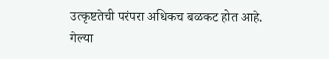उत्कृष्टतेची परंपरा अधिकच बळकट होत आहे.
गेल्या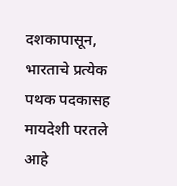दशकापासून, भारताचे प्रत्येक पथक पदकासह मायदेशी परतले आहे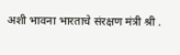अशी भावना भारताचे संरक्षण मंत्री श्री .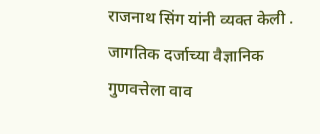राजनाथ सिंग यांनी व्यक्त केली .
जागतिक दर्जाच्या वैज्ञानिक गुणवत्तेला वाव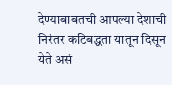देण्याबाबतची आपल्या देशाची निरंतर कटिबद्धता यातून दिसून येते असं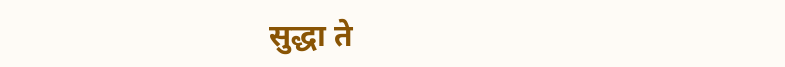सुद्धा ते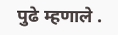पुढे म्हणाले .